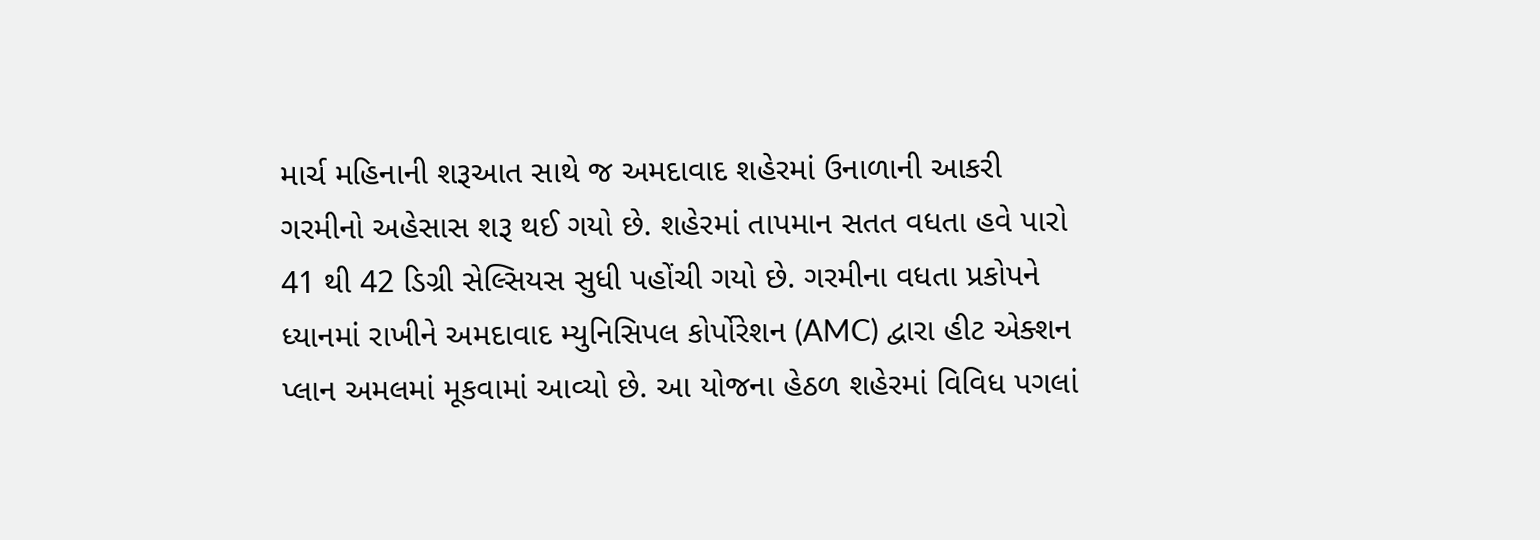માર્ચ મહિનાની શરૂઆત સાથે જ અમદાવાદ શહેરમાં ઉનાળાની આકરી ગરમીનો અહેસાસ શરૂ થઈ ગયો છે. શહેરમાં તાપમાન સતત વધતા હવે પારો 41 થી 42 ડિગ્રી સેલ્સિયસ સુધી પહોંચી ગયો છે. ગરમીના વધતા પ્રકોપને ધ્યાનમાં રાખીને અમદાવાદ મ્યુનિસિપલ કોર્પોરેશન (AMC) દ્વારા હીટ એક્શન પ્લાન અમલમાં મૂકવામાં આવ્યો છે. આ યોજના હેઠળ શહેરમાં વિવિધ પગલાં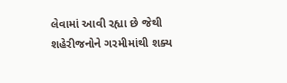લેવામાં આવી રહ્યા છે જેથી શહેરીજનોને ગરમીમાંથી શક્ય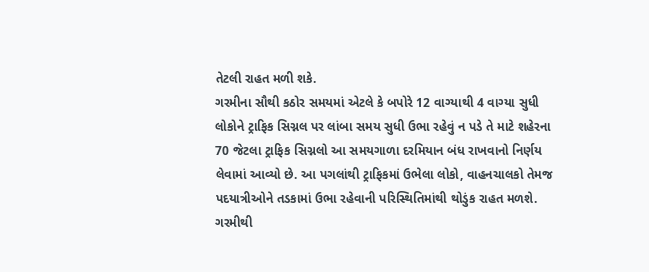તેટલી રાહત મળી શકે.
ગરમીના સૌથી કઠોર સમયમાં એટલે કે બપોરે 12 વાગ્યાથી 4 વાગ્યા સુધી લોકોને ટ્રાફિક સિગ્નલ પર લાંબા સમય સુધી ઉભા રહેવું ન પડે તે માટે શહેરના 70 જેટલા ટ્રાફિક સિગ્નલો આ સમયગાળા દરમિયાન બંધ રાખવાનો નિર્ણય લેવામાં આવ્યો છે. આ પગલાંથી ટ્રાફિકમાં ઉભેલા લોકો, વાહનચાલકો તેમજ પદયાત્રીઓને તડકામાં ઉભા રહેવાની પરિસ્થિતિમાંથી થોડુંક રાહત મળશે.
ગરમીથી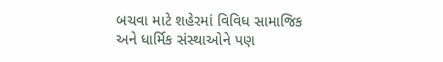બચવા માટે શહેરમાં વિવિધ સામાજિક અને ધાર્મિક સંસ્થાઓને પણ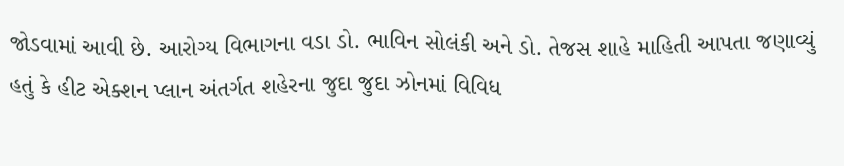જોડવામાં આવી છે. આરોગ્ય વિભાગના વડા ડો. ભાવિન સોલંકી અને ડો. તેજસ શાહે માહિતી આપતા જણાવ્યું હતું કે હીટ એક્શન પ્લાન અંતર્ગત શહેરના જુદા જુદા ઝોનમાં વિવિધ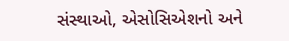સંસ્થાઓ, એસોસિએશનો અને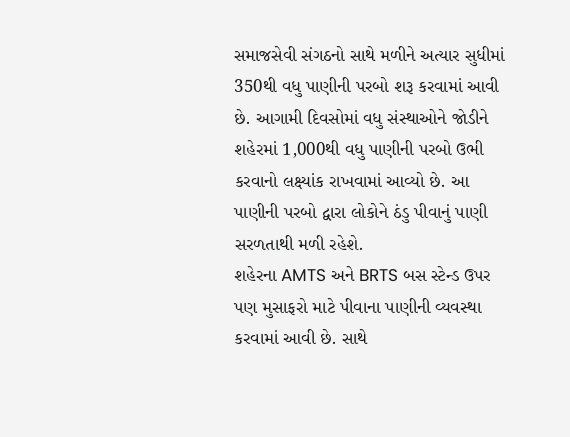સમાજસેવી સંગઠનો સાથે મળીને અત્યાર સુધીમાં 350થી વધુ પાણીની પરબો શરૂ કરવામાં આવી છે. આગામી દિવસોમાં વધુ સંસ્થાઓને જોડીને શહેરમાં 1,000થી વધુ પાણીની પરબો ઉભી કરવાનો લક્ષ્યાંક રાખવામાં આવ્યો છે. આ પાણીની પરબો દ્વારા લોકોને ઠંડુ પીવાનું પાણી સરળતાથી મળી રહેશે.
શહેરના AMTS અને BRTS બસ સ્ટેન્ડ ઉપર પણ મુસાફરો માટે પીવાના પાણીની વ્યવસ્થા કરવામાં આવી છે. સાથે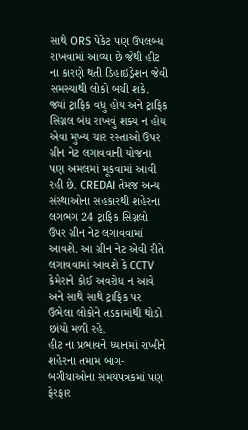સાથે ORS પેકેટ પણ ઉપલબ્ધ રાખવામાં આવ્યા છે જેથી હીટ ના કારણે થતી ડિહાઇડ્રેશન જેવી સમસ્યાથી લોકો બચી શકે.
જ્યાં ટ્રાફિક વધુ હોય અને ટ્રાફિક સિગ્નલ બંધ રાખવું શક્ય ન હોય એવા મુખ્ય ચાર રસ્તાઓ ઉપર ગ્રીન નેટ લગાવવાની યોજના પણ અમલમાં મૂકવામાં આવી રહી છે. CREDAI તેમજ અન્ય સંસ્થાઓના સહકારથી શહેરના લગભગ 24 ટ્રાફિક સિગ્નલો ઉપર ગ્રીન નેટ લગાવવામાં આવશે. આ ગ્રીન નેટ એવી રીતે લગાવવામાં આવશે કે CCTV કેમેરાને કોઈ અવરોધ ન આવે અને સાથે સાથે ટ્રાફિક પર ઉભેલા લોકોને તડકામાંથી થોડો છાંયો મળી રહે.
હીટ ના પ્રભાવને ધ્યાનમાં રાખીને શહેરના તમામ બાગ-બગીચાઓના સમયપત્રકમાં પણ ફેરફાર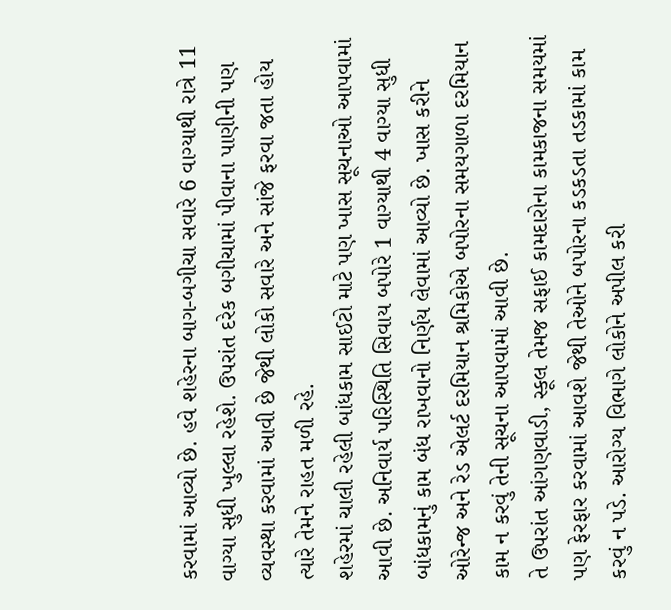કરવામાં આવ્યો છે. હવે શહેરના બાગ-બગીચા સવારે 6 વાગ્યાથી રાત્રે 11 વાગ્યા સુધી ખુલ્લા રહેશે. ઉપરાંત દરેક બગીચામાં પીવાના પાણીની પણ વ્યવસ્થા કરવામાં આવી છે જેથી લોકો સવારે અને સાંજે ફરવા જતા હોય ત્યારે તેમને રાહત મળી રહે.
શહેરમાં ચાલી રહેલી બાંધકામ સાઈટો માટે પણ ખાસ સૂચનાઓ આપવામાં આવી છે. અનિવાર્ય પરિસ્થિતિ સિવાય બપોરે 1 વાગ્યાથી 4 વાગ્યા સુધી બાંધકામનું કામ બંધ રાખવાનો નિર્ણય લેવામાં આવ્યો છે. ખાસ કરીને ઓરેન્જ અને રેડ એલર્ટ દરમિયાન શ્રમિકોએ બપોરના સમયગાળા દરમિયાન કામ ન કરવું તેની સૂચના આપવામાં આવી છે.
તે ઉપરાંત આંગણવાડી, સ્કૂલ તેમજ સફાઈ કામદારોના કામકાજના સમયમાં પણ ફેરફાર કરવામાં આવશે જેથી તેઓને બપોરના કડકડતા તડકામાં કામ કરવું ન પડે. આરોગ્ય વિભાગે લોકોને અપીલ કરી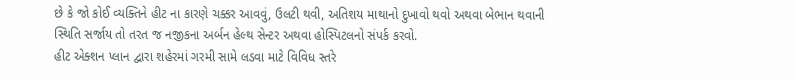છે કે જો કોઈ વ્યક્તિને હીટ ના કારણે ચક્કર આવવું, ઉલટી થવી, અતિશય માથાનો દુખાવો થવો અથવા બેભાન થવાની સ્થિતિ સર્જાય તો તરત જ નજીકના અર્બન હેલ્થ સેન્ટર અથવા હોસ્પિટલનો સંપર્ક કરવો.
હીટ એક્શન પ્લાન દ્વારા શહેરમાં ગરમી સામે લડવા માટે વિવિધ સ્તરે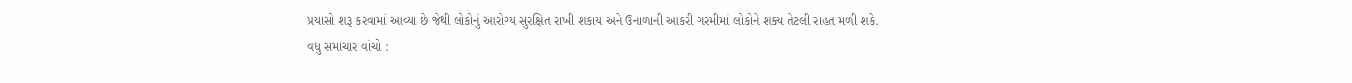પ્રયાસો શરૂ કરવામાં આવ્યા છે જેથી લોકોનું આરોગ્ય સુરક્ષિત રાખી શકાય અને ઉનાળાની આકરી ગરમીમાં લોકોને શક્ય તેટલી રાહત મળી શકે.
વધુ સમાચાર વાંચો :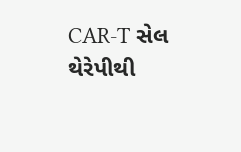CAR-T સેલ થેરેપીથી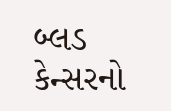બ્લડ કેન્સરનો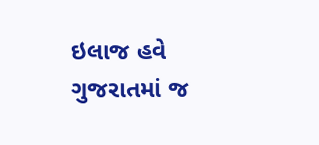ઇલાજ હવે ગુજરાતમાં જ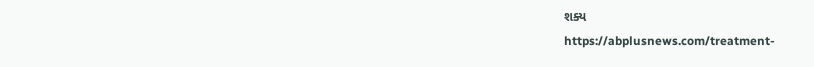શક્ય
https://abplusnews.com/treatment-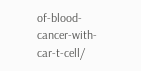of-blood-cancer-with-car-t-cell/